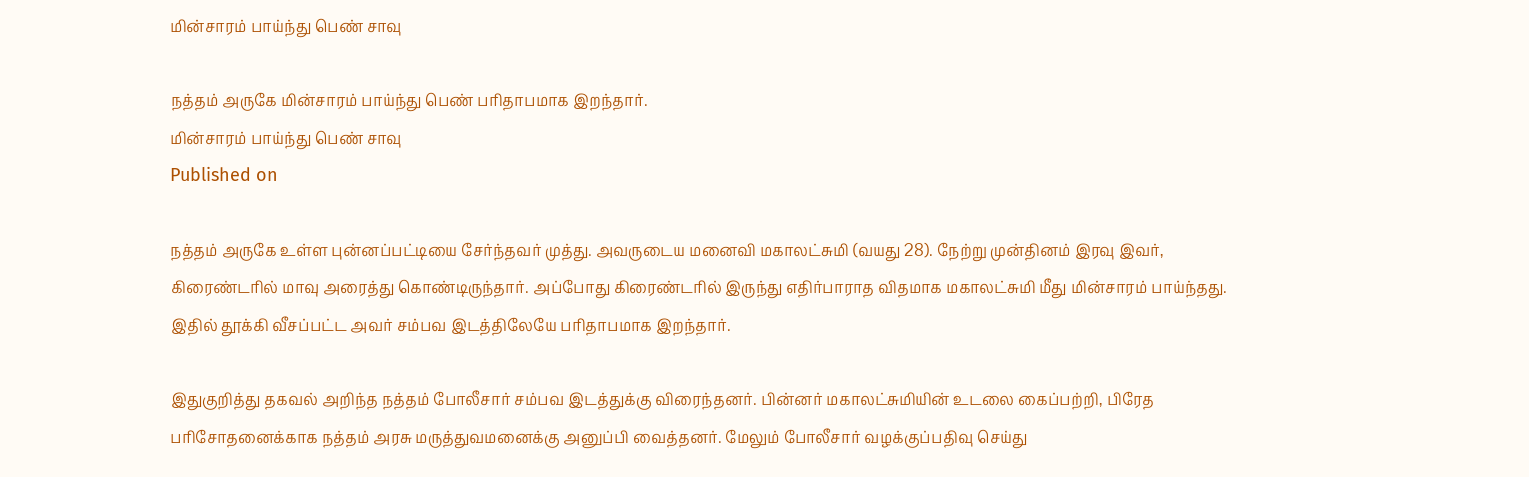மின்சாரம் பாய்ந்து பெண் சாவு

நத்தம் அருகே மின்சாரம் பாய்ந்து பெண் பரிதாபமாக இறந்தார்.
மின்சாரம் பாய்ந்து பெண் சாவு
Published on

நத்தம் அருகே உள்ள புன்னப்பட்டியை சேர்ந்தவர் முத்து. அவருடைய மனைவி மகாலட்சுமி (வயது 28). நேற்று முன்தினம் இரவு இவர், கிரைண்டரில் மாவு அரைத்து கொண்டிருந்தார். அப்போது கிரைண்டரில் இருந்து எதிர்பாராத விதமாக மகாலட்சுமி மீது மின்சாரம் பாய்ந்தது. இதில் தூக்கி வீசப்பட்ட அவர் சம்பவ இடத்திலேயே பரிதாபமாக இறந்தார்.

இதுகுறித்து தகவல் அறிந்த நத்தம் போலீசார் சம்பவ இடத்துக்கு விரைந்தனர். பின்னர் மகாலட்சுமியின் உடலை கைப்பற்றி, பிரேத பரிசோதனைக்காக நத்தம் அரசு மருத்துவமனைக்கு அனுப்பி வைத்தனர். மேலும் போலீசார் வழக்குப்பதிவு செய்து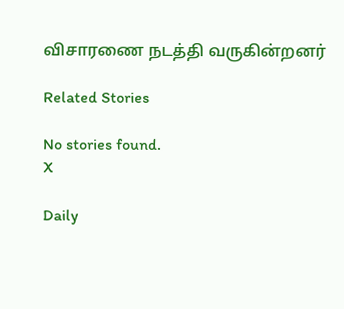விசாரணை நடத்தி வருகின்றனர்

Related Stories

No stories found.
X

Daily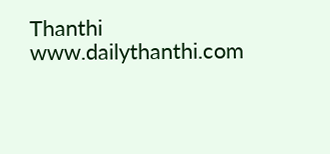Thanthi
www.dailythanthi.com